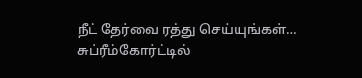நீட் தேர்வை ரத்து செய்யுங்கள்… சுப்ரீம்கோர்ட்டில்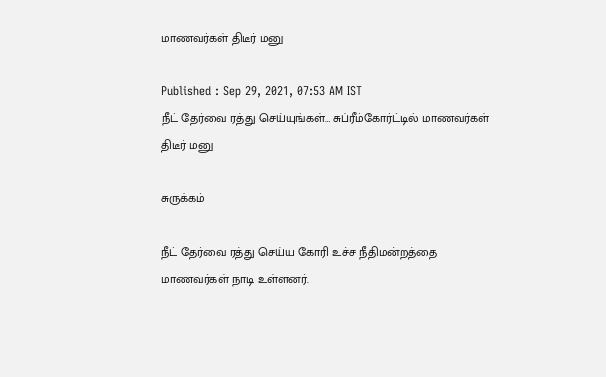மாணவர்கள் திடீர் மனு

Published : Sep 29, 2021, 07:53 AM IST
நீட் தேர்வை ரத்து செய்யுங்கள்… சுப்ரீம்கோர்ட்டில் மாணவர்கள் திடீர் மனு

சுருக்கம்

நீட் தேர்வை ரத்து செய்ய கோரி உச்ச நீதிமன்றத்தை மாணவர்கள் நாடி உள்ளனர்.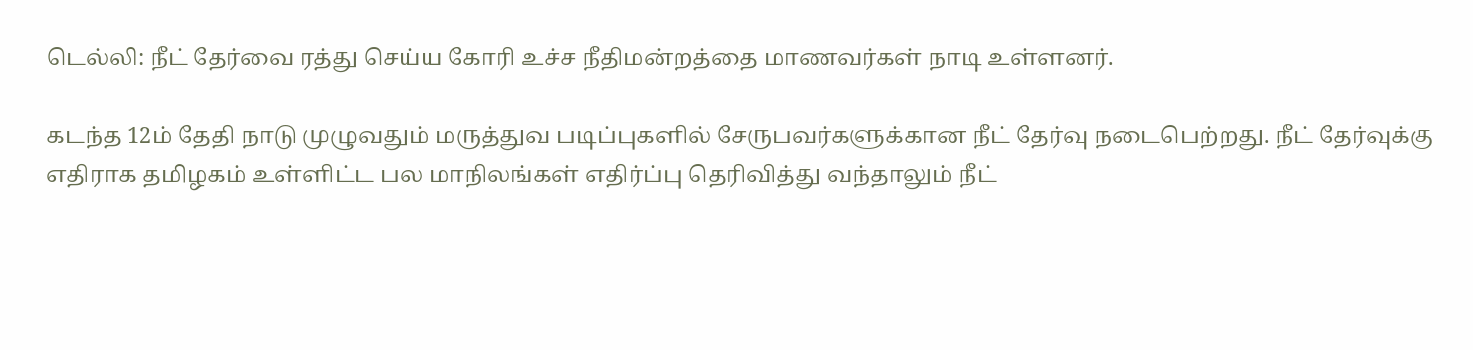டெல்லி: நீட் தேர்வை ரத்து செய்ய கோரி உச்ச நீதிமன்றத்தை மாணவர்கள் நாடி உள்ளனர்.

கடந்த 12ம் தேதி நாடு முழுவதும் மருத்துவ படிப்புகளில் சேருபவர்களுக்கான நீட் தேர்வு நடைபெற்றது. நீட் தேர்வுக்கு எதிராக தமிழகம் உள்ளிட்ட பல மாநிலங்கள் எதிர்ப்பு தெரிவித்து வந்தாலும் நீட்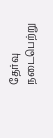தேர்வு நடைபெற்று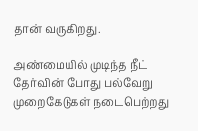தான் வருகிறது.

அண்மையில் முடிந்த நீட் தேர்வின் போது பல்வேறு முறைகேடுகள் நடைபெற்றது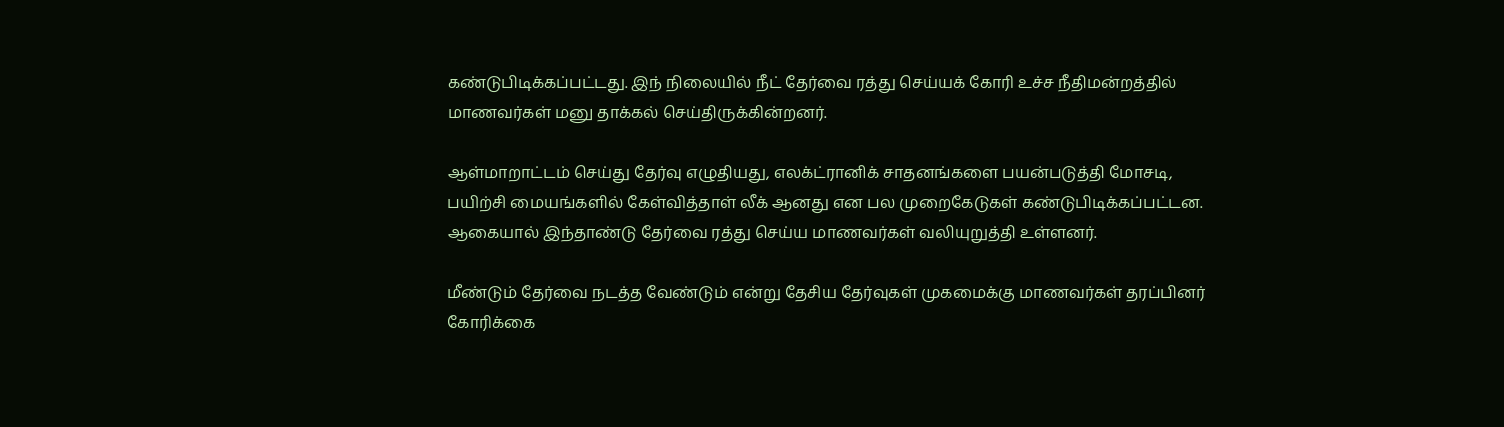கண்டுபிடிக்கப்பட்டது. இந் நிலையில் நீட் தேர்வை ரத்து செய்யக் கோரி உச்ச நீதிமன்றத்தில் மாணவர்கள் மனு தாக்கல் செய்திருக்கின்றனர்.

ஆள்மாறாட்டம் செய்து தேர்வு எழுதியது, எலக்ட்ரானிக் சாதனங்களை பயன்படுத்தி மோசடி, பயிற்சி மையங்களில் கேள்வித்தாள் லீக் ஆனது என பல முறைகேடுகள் கண்டுபிடிக்கப்பட்டன. ஆகையால் இந்தாண்டு தேர்வை ரத்து செய்ய மாணவர்கள் வலியுறுத்தி உள்ளனர்.

மீண்டும் தேர்வை நடத்த வேண்டும் என்று தேசிய தேர்வுகள் முகமைக்கு மாணவர்கள் தரப்பினர் கோரிக்கை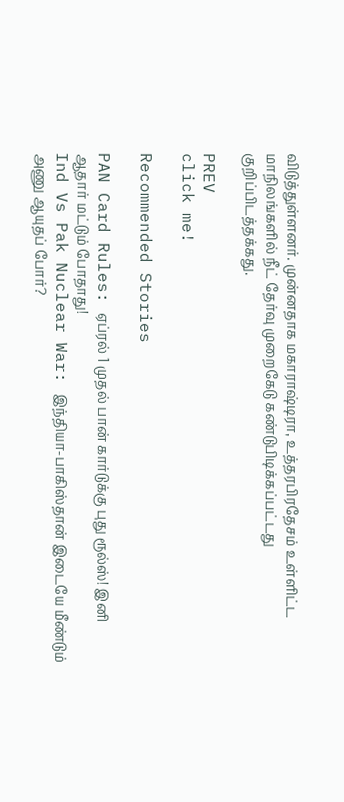விடுத்துள்ளனர். முன்னதாக மகாராஷ்டிரா, உத்தரபிரதேசம் உள்ளிட்ட மாநிலங்களில் நீட் தேர்வு முறைகேடு கண்டுபிடிக்கப்பட்டது குறிப்பிடத்தக்கது.

PREV
click me!

Recommended Stories

PAN Card Rules: ஏப்ரல் 1 முதல் பான் கார்டுக்கு புது ரூல்ஸ்! இனி ஆதார் மட்டும் போதாது!
Ind Vs Pak Nuclear War: இந்தியா-பாகிஸ்தான் இடையே மீண்டும் அணு ஆயுதப் போர்?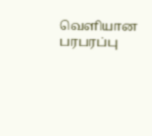வெளியான பரபரப்பு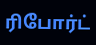ரிபோர்ட்